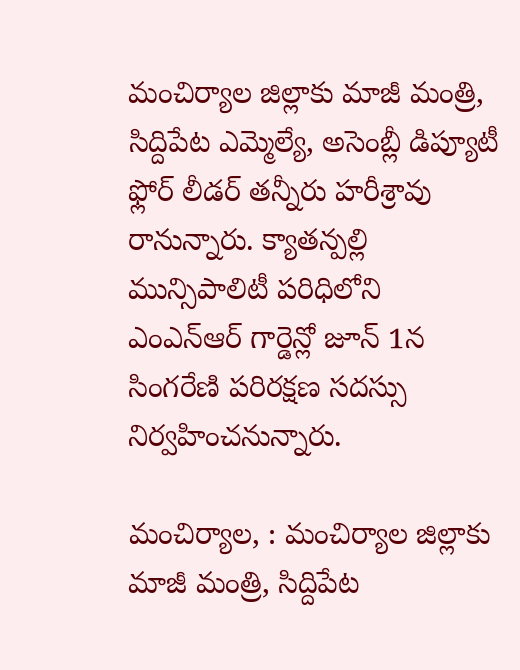మంచిర్యాల జిల్లాకు మాజీ మంత్రి, సిద్దిపేట ఎమ్మెల్యే, అసెంబ్లీ డిప్యూటీ ఫ్లోర్ లీడర్ తన్నీరు హరీశ్రావు రానున్నారు. క్యాతన్పల్లి మున్సిపాలిటీ పరిధిలోని ఎంఎన్ఆర్ గార్డెన్లో జూన్ 1న సింగరేణి పరిరక్షణ సదస్సు నిర్వహించనున్నారు.

మంచిర్యాల, : మంచిర్యాల జిల్లాకు మాజీ మంత్రి, సిద్దిపేట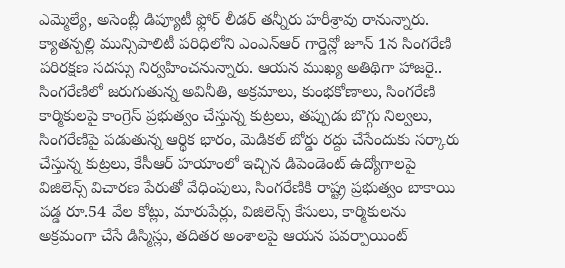ఎమ్మెల్యే, అసెంబ్లీ డిప్యూటీ ఫ్లోర్ లీడర్ తన్నీరు హరీశ్రావు రానున్నారు. క్యాతన్పల్లి మున్సిపాలిటీ పరిధిలోని ఎంఎన్ఆర్ గార్డెన్లో జూన్ 1న సింగరేణి పరిరక్షణ సదస్సు నిర్వహించనున్నారు. ఆయన ముఖ్య అతిథిగా హాజరై.. సింగరేణిలో జరుగుతున్న అవినీతి, అక్రమాలు, కుంభకోణాలు, సింగరేణి కార్మికులపై కాంగ్రెస్ ప్రభుత్వం చేస్తున్న కుట్రలు, తప్పుడు బొగ్గు నిల్వలు, సింగరేణిపై పడుతున్న ఆర్థిక భారం, మెడికల్ బోర్డు రద్దు చేసేందుకు సర్కారు చేస్తున్న కుట్రలు, కేసీఆర్ హయాంలో ఇచ్చిన డిపెండెంట్ ఉద్యోగాలపై విజిలెన్స్ విచారణ పేరుతో వేధింపులు, సింగరేణికి రాష్ట్ర ప్రభుత్వం బాకాయి పడ్డ రూ.54 వేల కోట్లు, మారుపేర్లు, విజిలెన్స్ కేసులు, కార్మికులను అక్రమంగా చేసే డిస్మిస్లు, తదితర అంశాలపై ఆయన పవర్పాయింట్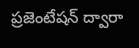ప్రజెంటేషన్ ద్వారా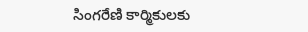సింగరేణి కార్మికులకు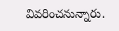వివరించనున్నారు.